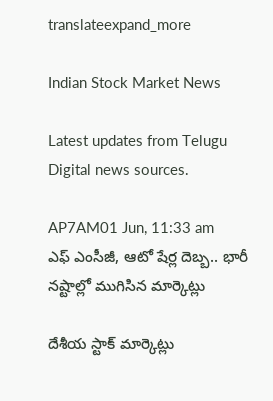translateexpand_more

Indian Stock Market News

Latest updates from Telugu Digital news sources.

AP7AM01 Jun, 11:33 am
ఎఫ్ ఎంసీజీ, ఆటో షేర్ల దెబ్బ.. భారీ నష్టాల్లో ముగిసిన మార్కెట్లు

దేశీయ స్టాక్ మార్కెట్లు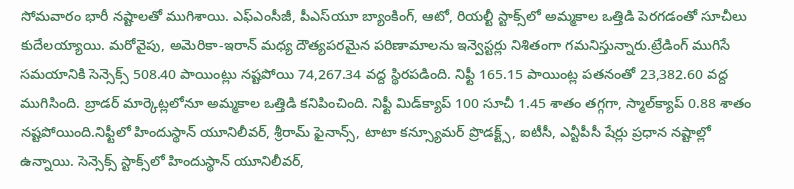సోమవారం భారీ నష్టాలతో ముగిశాయి. ఎఫ్‌ఎంసీజీ, పీఎస్‌యూ బ్యాంకింగ్, ఆటో, రియల్టీ స్టాక్స్‌లో అమ్మకాల ఒత్తిడి పెరగడంతో సూచీలు కుదేలయ్యాయి. మరోవైపు, అమెరికా-ఇరాన్ మధ్య దౌత్యపరమైన పరిణామాలను ఇన్వెస్టర్లు నిశితంగా గమనిస్తున్నారు.ట్రేడింగ్ ముగిసే సమయానికి సెన్సెక్స్ 508.40 పాయింట్లు నష్టపోయి 74,267.34 వద్ద స్థిరపడింది. నిఫ్టీ 165.15 పాయింట్ల పతనంతో 23,382.60 వద్ద ముగిసింది. బ్రాడర్ మార్కెట్లలోనూ అమ్మకాల ఒత్తిడి కనిపించింది. నిఫ్టీ మిడ్‌క్యాప్ 100 సూచీ 1.45 శాతం తగ్గగా, స్మాల్‌క్యాప్ 0.88 శాతం నష్టపోయింది.నిఫ్టీలో హిందుస్థాన్ యూనిలీవర్, శ్రీరామ్ ఫైనాన్స్, టాటా కన్స్యూమర్ ప్రొడక్ట్స్, ఐటీసీ, ఎన్టీపీసీ షేర్లు ప్రధాన నష్టాల్లో ఉన్నాయి. సెన్సెక్స్ స్టాక్స్‌లో హిందుస్థాన్ యూనిలీవర్,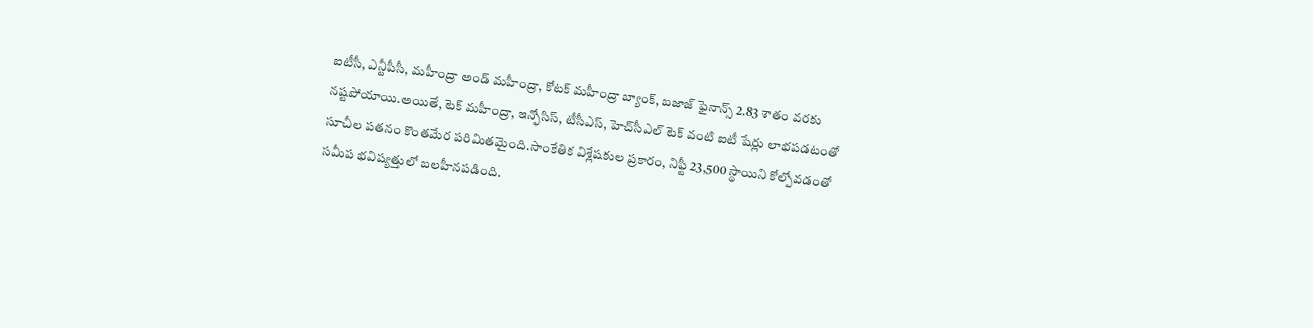ఐటీసీ, ఎన్టీపీసీ, మహీంద్రా అండ్ మహీంద్రా, కోటక్ మహీంద్రా బ్యాంక్, బజాజ్ ఫైనాన్స్ 2.83 శాతం వరకు నష్టపోయాయి.అయితే, టెక్ మహీంద్రా, ఇన్ఫోసిస్, టీసీఎస్, హెచ్‌సీఎల్ టెక్ వంటి ఐటీ షేర్లు లాభపడటంతో సూచీల పతనం కొంతమేర పరిమితమైంది.సాంకేతిక విశ్లేషకుల ప్రకారం, నిఫ్టీ 23,500 స్థాయిని కోల్పోవడంతో సమీప భవిష్యత్తులో బలహీనపడింది.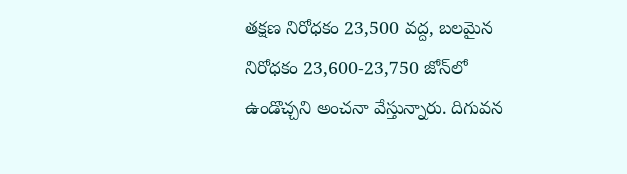తక్షణ నిరోధకం 23,500 వద్ద, బలమైన నిరోధకం 23,600-23,750 జోన్‌లో ఉండొచ్చని అంచనా వేస్తున్నారు. దిగువన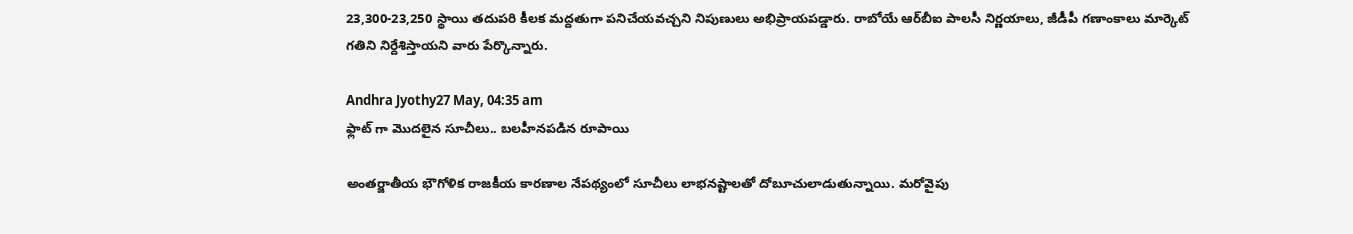23,300-23,250 స్థాయి తదుపరి కీలక మద్దతుగా పనిచేయవచ్చని నిపుణులు అభిప్రాయపడ్డారు. రాబోయే ఆర్‌బీఐ పాలసీ నిర్ణయాలు, జీడీపీ గణాంకాలు మార్కెట్ గతిని నిర్దేశిస్తాయని వారు పేర్కొన్నారు.

Andhra Jyothy27 May, 04:35 am
ఫ్లాట్ గా మొదలైన సూచీలు.. బలహీనపడిన రూపాయి

అంతర్జాతీయ భౌగోళిక రాజకీయ కారణాల నేపథ్యంలో సూచీలు లాభనష్టాలతో దోబూచులాడుతున్నాయి. మరోవైపు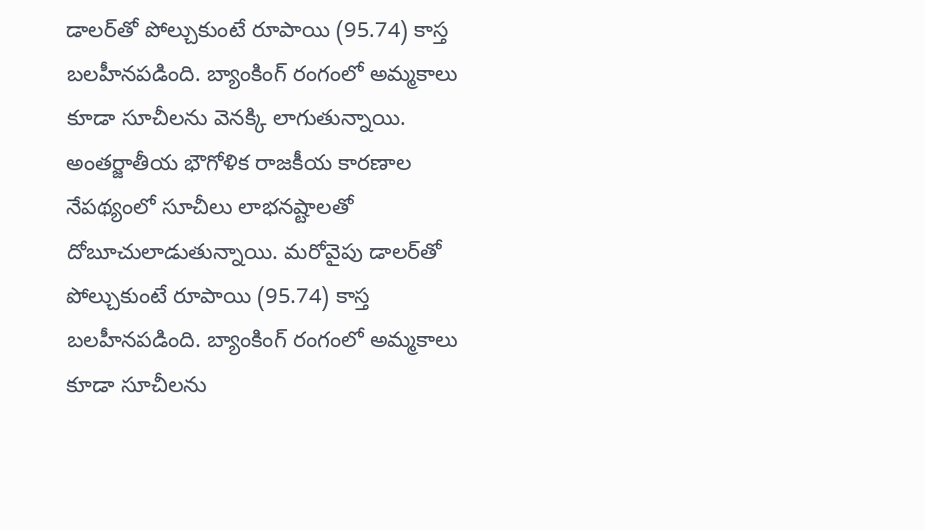డాలర్‌తో పోల్చుకుంటే రూపాయి (95.74) కాస్త బలహీనపడింది. బ్యాంకింగ్ రంగంలో అమ్మకాలు కూడా సూచీలను వెనక్కి లాగుతున్నాయి. అంతర్జాతీయ భౌగోళిక రాజకీయ కారణాల నేపథ్యంలో సూచీలు లాభనష్టాలతో దోబూచులాడుతున్నాయి. మరోవైపు డాలర్‌తో పోల్చుకుంటే రూపాయి (95.74) కాస్త బలహీనపడింది. బ్యాంకింగ్ రంగంలో అమ్మకాలు కూడా సూచీలను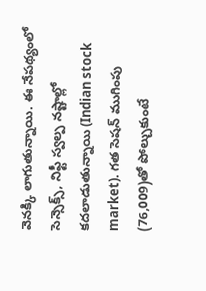వెనక్కి లాగుతున్నాయి. ఈ నేపథ్యంలో సెన్సెక్స్, నిఫ్టీ స్వల్ప నష్టాల్లో కదలాడుతున్నాయి (Indian stock market). గత సెషన్ ముగింపు (76,009)తో పోల్చుకుంటే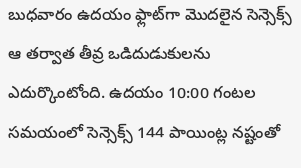బుధవారం ఉదయం ఫ్లాట్‌గా మొదలైన సెన్సెక్స్ ఆ తర్వాత తీవ్ర ఒడిదుడుకులను ఎదుర్కొంటోంది. ఉదయం 10:00 గంటల సమయంలో సెన్సెక్స్ 144 పాయింట్ల నష్టంతో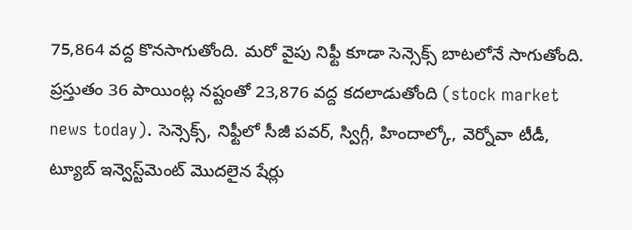75,864 వద్ద కొనసాగుతోంది. మరో వైపు నిఫ్టీ కూడా సెన్సెక్స్ బాటలోనే సాగుతోంది. ప్రస్తుతం 36 పాయింట్ల నష్టంతో 23,876 వద్ద కదలాడుతోంది (stock market news today). సెన్సెక్స్‌, నిఫ్టీలో సీజీ పవర్, స్విగ్గీ, హిందాల్కో, వెర్నోవా టీడీ, ట్యూబ్ ఇన్వెస్ట్‌మెంట్ మొదలైన షేర్లు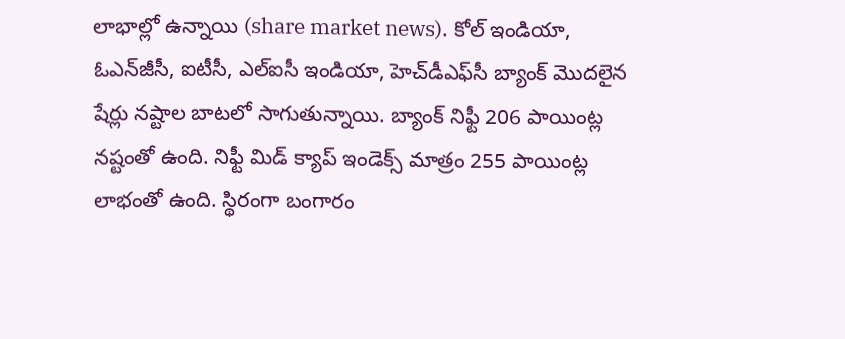లాభాల్లో ఉన్నాయి (share market news). కోల్ ఇండియా, ఓఎన్‌జీసీ, ఐటీసీ, ఎల్‌ఐసీ ఇండియా, హెచ్‌డీఎఫ్‌సీ బ్యాంక్ మొదలైన షేర్లు నష్టాల బాటలో సాగుతున్నాయి. బ్యాంక్ నిఫ్టీ 206 పాయింట్ల నష్టంతో ఉంది. నిఫ్టీ మిడ్ క్యాప్ ఇండెక్స్ మాత్రం 255 పాయింట్ల లాభంతో ఉంది. స్థిరంగా బంగారం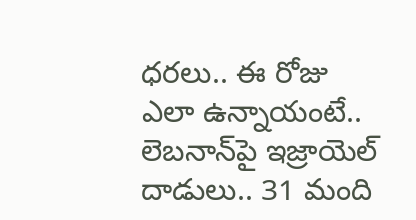ధరలు.. ఈ రోజు ఎలా ఉన్నాయంటే.. లెబనాన్‌పై ఇజ్రాయెల్ దాడులు.. 31 మంది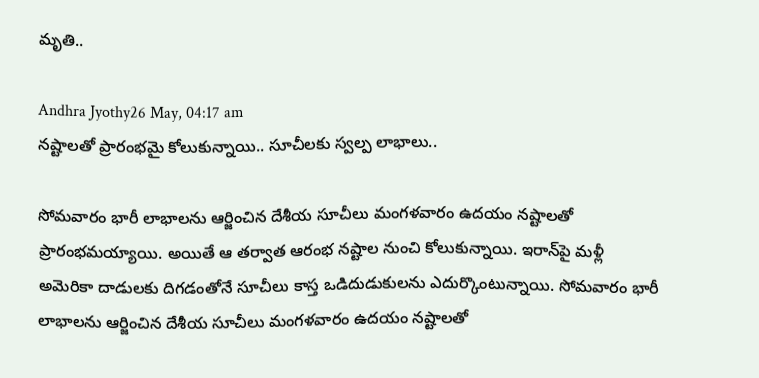మృతి..

Andhra Jyothy26 May, 04:17 am
నష్టాలతో ప్రారంభమై కోలుకున్నాయి.. సూచీలకు స్వల్ప లాభాలు..

సోమవారం భారీ లాభాలను ఆర్జించిన దేశీయ సూచీలు మంగళవారం ఉదయం నష్టాలతో ప్రారంభమయ్యాయి. అయితే ఆ తర్వాత ఆరంభ నష్టాల నుంచి కోలుకున్నాయి. ఇరాన్‌పై మళ్లీ అమెరికా దాడులకు దిగడంతోనే సూచీలు కాస్త ఒడిదుడుకులను ఎదుర్కొంటున్నాయి. సోమవారం భారీ లాభాలను ఆర్జించిన దేశీయ సూచీలు మంగళవారం ఉదయం నష్టాలతో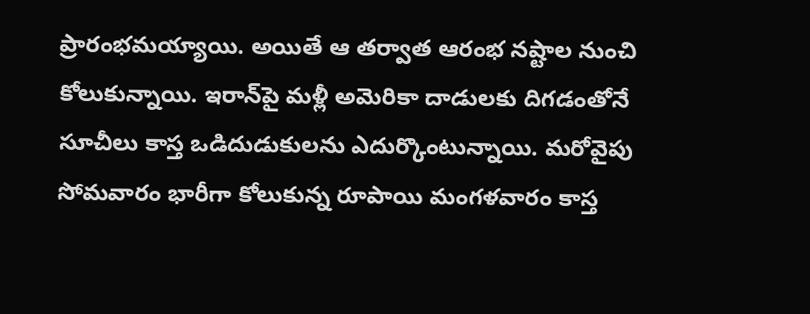ప్రారంభమయ్యాయి. అయితే ఆ తర్వాత ఆరంభ నష్టాల నుంచి కోలుకున్నాయి. ఇరాన్‌పై మళ్లీ అమెరికా దాడులకు దిగడంతోనే సూచీలు కాస్త ఒడిదుడుకులను ఎదుర్కొంటున్నాయి. మరోవైపు సోమవారం భారీగా కోలుకున్న రూపాయి మంగళవారం కాస్త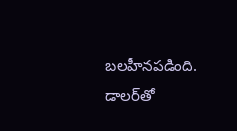బలహీనపడింది. డాలర్‌తో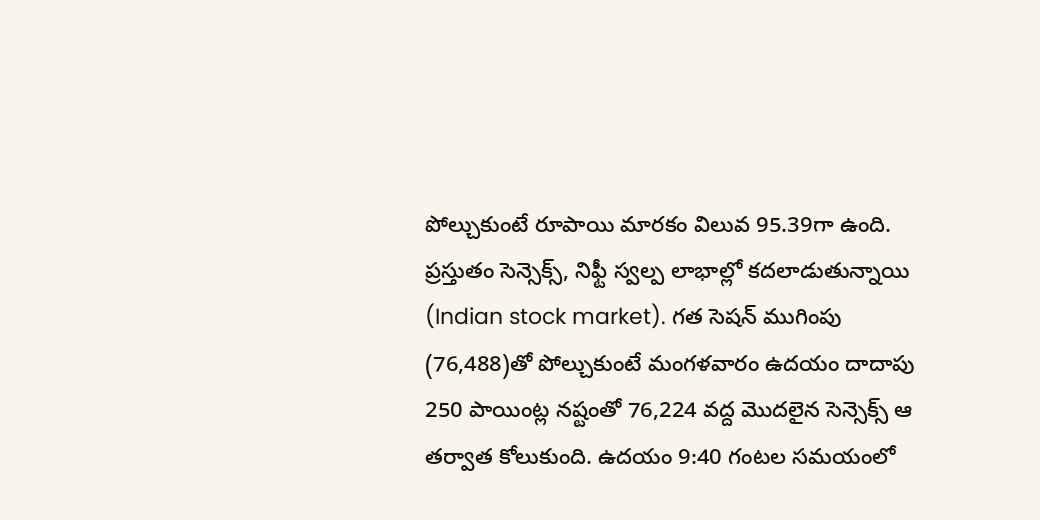పోల్చుకుంటే రూపాయి మారకం విలువ 95.39గా ఉంది. ప్రస్తుతం సెన్సెక్స్, నిఫ్టీ స్వల్ప లాభాల్లో కదలాడుతున్నాయి (Indian stock market). గత సెషన్ ముగింపు (76,488)తో పోల్చుకుంటే మంగళవారం ఉదయం దాదాపు 250 పాయింట్ల నష్టంతో 76,224 వద్ద మొదలైన సెన్సెక్స్ ఆ తర్వాత కోలుకుంది. ఉదయం 9:40 గంటల సమయంలో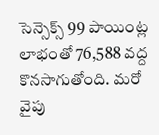సెన్సెక్స్ 99 పాయింట్ల లాభంతో 76,588 వద్ద కొనసాగుతోంది. మరో వైపు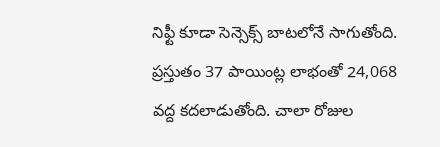నిఫ్టీ కూడా సెన్సెక్స్ బాటలోనే సాగుతోంది. ప్రస్తుతం 37 పాయింట్ల లాభంతో 24,068 వద్ద కదలాడుతోంది. చాలా రోజుల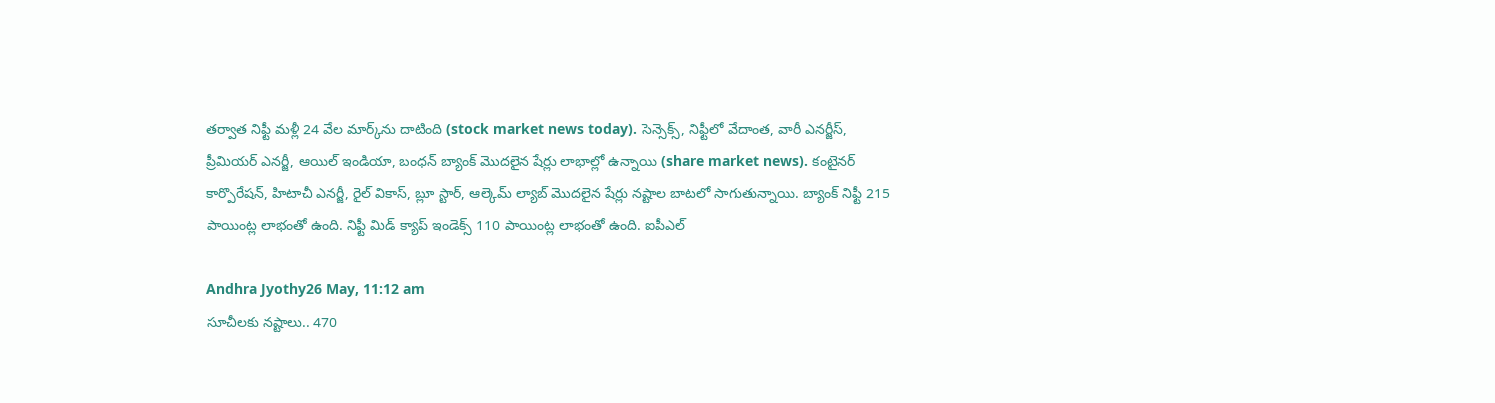తర్వాత నిఫ్టీ మళ్లీ 24 వేల మార్క్‌ను దాటింది (stock market news today). సెన్సెక్స్‌, నిఫ్టీలో వేదాంత, వారీ ఎనర్జీస్, ప్రీమియర్ ఎనర్జీ, ఆయిల్ ఇండియా, బంధన్ బ్యాంక్ మొదలైన షేర్లు లాభాల్లో ఉన్నాయి (share market news). కంటైనర్ కార్పొరేషన్, హిటాచీ ఎనర్జీ, రైల్ వికాస్, బ్లూ స్టార్, ఆల్కెమ్ ల్యాబ్ మొదలైన షేర్లు నష్టాల బాటలో సాగుతున్నాయి. బ్యాంక్ నిఫ్టీ 215 పాయింట్ల లాభంతో ఉంది. నిఫ్టీ మిడ్ క్యాప్ ఇండెక్స్ 110 పాయింట్ల లాభంతో ఉంది. ఐపీఎల్

Andhra Jyothy26 May, 11:12 am
సూచీలకు నష్టాలు.. 470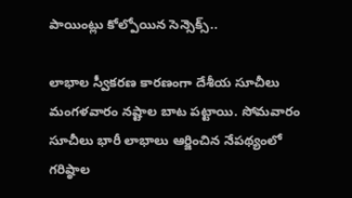పాయింట్లు కోల్పోయిన సెన్సెక్స్‌..

లాభాల స్వీకరణ కారణంగా దేశీయ సూచీలు మంగళవారం నష్టాల బాట పట్టాయి. సోమవారం సూచీలు భారీ లాభాలు ఆర్జించిన నేపథ్యంలో గరిష్ఠాల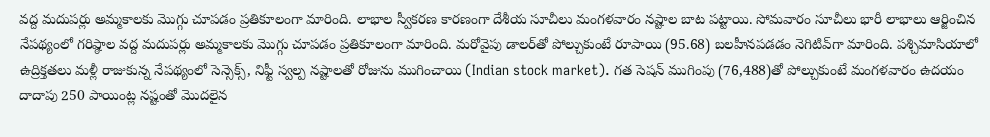వద్ద మదుపర్లు అమ్మకాలకు మొగ్గు చూపడం ప్రతికూలంగా మారింది. లాభాల స్వీకరణ కారణంగా దేశీయ సూచీలు మంగళవారం నష్టాల బాట పట్టాయి. సోమవారం సూచీలు భారీ లాభాలు ఆర్జించిన నేపథ్యంలో గరిష్ఠాల వద్ద మదుపర్లు అమ్మకాలకు మొగ్గు చూపడం ప్రతికూలంగా మారింది. మరోవైపు డాలర్‌తో పోల్చుకుంటే రూపాయి (95.68) బలహీనపడడం నెగిటివ్‌గా మారింది. పశ్చిమాసియాలో ఉద్రిక్తతలు మళ్లీ రాజుకున్న నేపథ్యంలో సెన్సెక్స్, నిఫ్టీ స్వల్ప నష్టాలతో రోజును ముగించాయి (Indian stock market). గత సెషన్ ముగింపు (76,488)తో పోల్చుకుంటే మంగళవారం ఉదయం దాదాపు 250 పాయింట్ల నష్టంతో మొదలైన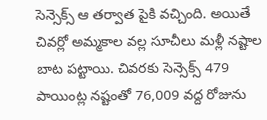సెన్సెక్స్ ఆ తర్వాత పైకి వచ్చింది. అయితే చివర్లో అమ్మకాల వల్ల సూచీలు మళ్లీ నష్టాల బాట పట్టాయి. చివరకు సెన్సెక్స్ 479 పాయింట్ల నష్టంతో 76,009 వద్ద రోజును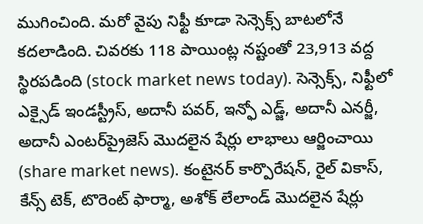ముగించింది. మరో వైపు నిఫ్టీ కూడా సెన్సెక్స్ బాటలోనే కదలాడింది. చివరకు 118 పాయింట్ల నష్టంతో 23,913 వద్ద స్థిరపడింది (stock market news today). సెన్సెక్స్‌, నిఫ్టీలో ఎక్సైడ్ ఇండస్ట్రీస్, అదానీ పవర్, ఇన్ఫో ఎడ్జ్, అదానీ ఎనర్జీ, అదానీ ఎంటర్‌ప్రైజెస్ మొదలైన షేర్లు లాభాలు ఆర్జించాయి (share market news). కంటైనర్ కార్పొరేషన్, రైల్ వికాస్, కేన్స్ టెక్, టొరెంట్ ఫార్మా, అశోక్ లేలాండ్ మొదలైన షేర్లు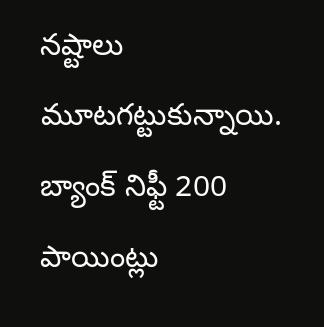నష్టాలు మూటగట్టుకున్నాయి. బ్యాంక్ నిఫ్టీ 200 పాయింట్లు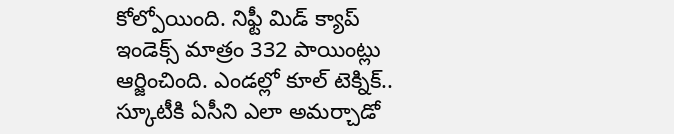కోల్పోయింది. నిఫ్టీ మిడ్ క్యాప్ ఇండెక్స్ మాత్రం 332 పాయింట్లు ఆర్జించింది. ఎండల్లో కూల్ టెక్నిక్.. స్కూటీకి ఏసీని ఎలా అమర్చాడో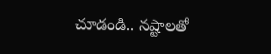చూడండి.. నష్టాలతో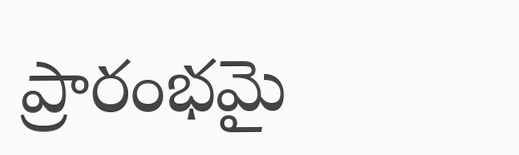ప్రారంభమై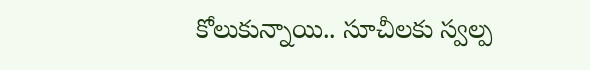కోలుకున్నాయి.. సూచీలకు స్వల్ప